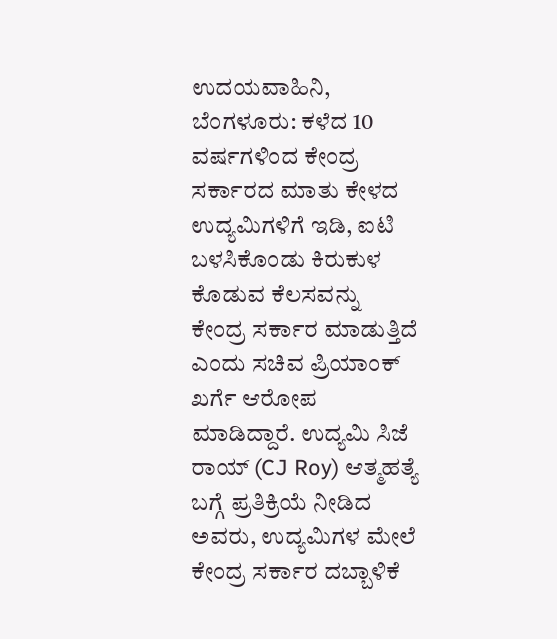ಉದಯವಾಹಿನಿ, ಬೆಂಗಳೂರು: ಕಳೆದ 10 ವರ್ಷಗಳಿಂದ ಕೇಂದ್ರ ಸರ್ಕಾರದ ಮಾತು ಕೇಳದ ಉದ್ಯಮಿಗಳಿಗೆ ಇಡಿ, ಐಟಿ ಬಳಸಿಕೊಂಡು ಕಿರುಕುಳ ಕೊಡುವ ಕೆಲಸವನ್ನು ಕೇಂದ್ರ ಸರ್ಕಾರ ಮಾಡುತ್ತಿದೆ ಎಂದು ಸಚಿವ ಪ್ರಿಯಾಂಕ್ ಖರ್ಗೆ ಆರೋಪ ಮಾಡಿದ್ದಾರೆ. ಉದ್ಯಮಿ ಸಿಜೆ ರಾಯ್ (CJ Roy) ಆತ್ಮಹತ್ಯೆ ಬಗ್ಗೆ ಪ್ರತಿಕ್ರಿಯೆ ನೀಡಿದ ಅವರು, ಉದ್ಯಮಿಗಳ ಮೇಲೆ ಕೇಂದ್ರ ಸರ್ಕಾರ ದಬ್ಬಾಳಿಕೆ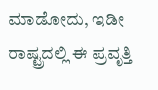ಮಾಡೋದು, ಇಡೀ ರಾಷ್ಟ್ರದಲ್ಲಿ ಈ ಪ್ರವೃತ್ತಿ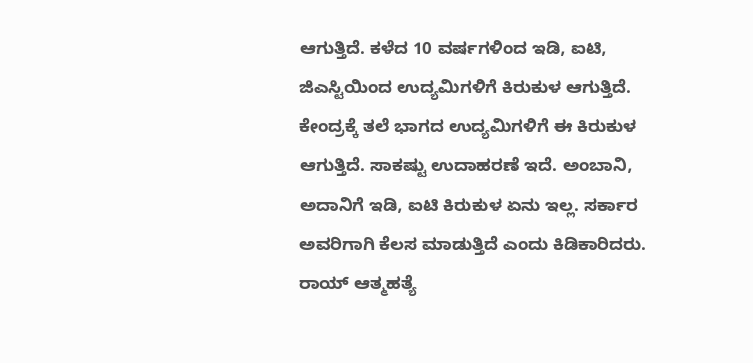ಆಗುತ್ತಿದೆ. ಕಳೆದ 10 ವರ್ಷಗಳಿಂದ ಇಡಿ, ಐಟಿ, ಜಿಎಸ್ಟಿಯಿಂದ ಉದ್ಯಮಿಗಳಿಗೆ ಕಿರುಕುಳ ಆಗುತ್ತಿದೆ. ಕೇಂದ್ರಕ್ಕೆ ತಲೆ ಭಾಗದ ಉದ್ಯಮಿಗಳಿಗೆ ಈ ಕಿರುಕುಳ ಆಗುತ್ತಿದೆ. ಸಾಕಷ್ಟು ಉದಾಹರಣೆ ಇದೆ. ಅಂಬಾನಿ, ಅದಾನಿಗೆ ಇಡಿ, ಐಟಿ ಕಿರುಕುಳ ಏನು ಇಲ್ಲ. ಸರ್ಕಾರ ಅವರಿಗಾಗಿ ಕೆಲಸ ಮಾಡುತ್ತಿದೆ ಎಂದು ಕಿಡಿಕಾರಿದರು.
ರಾಯ್ ಆತ್ಮಹತ್ಯೆ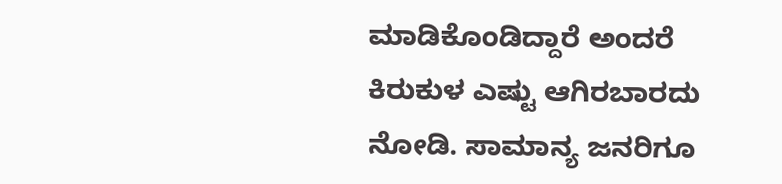ಮಾಡಿಕೊಂಡಿದ್ದಾರೆ ಅಂದರೆ ಕಿರುಕುಳ ಎಷ್ಟು ಆಗಿರಬಾರದು ನೋಡಿ. ಸಾಮಾನ್ಯ ಜನರಿಗೂ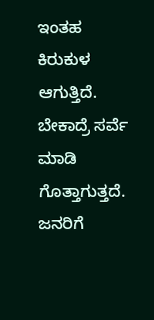ಇಂತಹ ಕಿರುಕುಳ ಆಗುತ್ತಿದೆ. ಬೇಕಾದ್ರೆ ಸರ್ವೆ ಮಾಡಿ ಗೊತ್ತಾಗುತ್ತದೆ. ಜನರಿಗೆ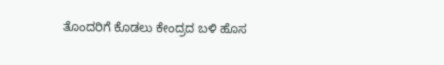ತೊಂದರಿಗೆ ಕೊಡಲು ಕೇಂದ್ರದ ಬಳಿ ಹೊಸ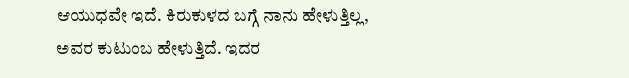ಆಯುಧವೇ ಇದೆ. ಕಿರುಕುಳದ ಬಗ್ಗೆ ನಾನು ಹೇಳುತ್ತಿಲ್ಲ, ಅವರ ಕುಟುಂಬ ಹೇಳುತ್ತಿದೆ. ಇದರ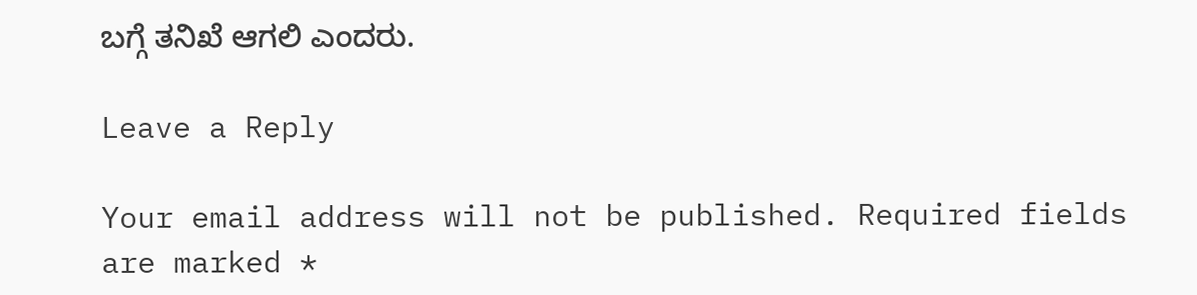ಬಗ್ಗೆ ತನಿಖೆ ಆಗಲಿ ಎಂದರು.

Leave a Reply

Your email address will not be published. Required fields are marked *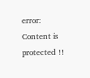error: Content is protected !!